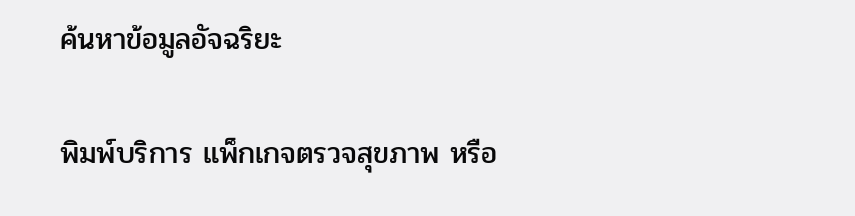ค้นหาข้อมูลอัจฉริยะ

พิมพ์บริการ แพ็กเกจตรวจสุขภาพ หรือ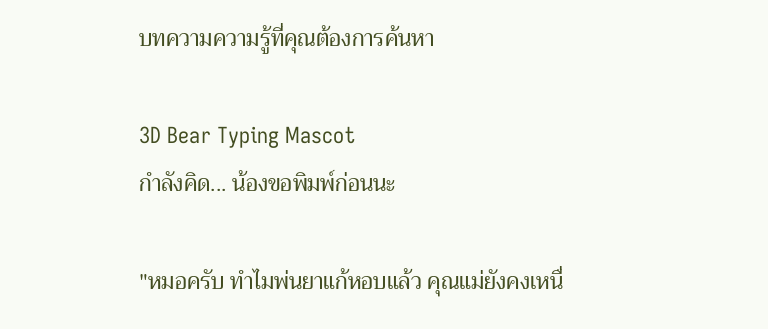บทความความรู้ที่คุณต้องการค้นหา

3D Bear Typing Mascot
กำลังคิด... น้องขอพิมพ์ก่อนนะ

"หมอครับ ทำไมพ่นยาแก้หอบแล้ว คุณแม่ยังคงเหนื่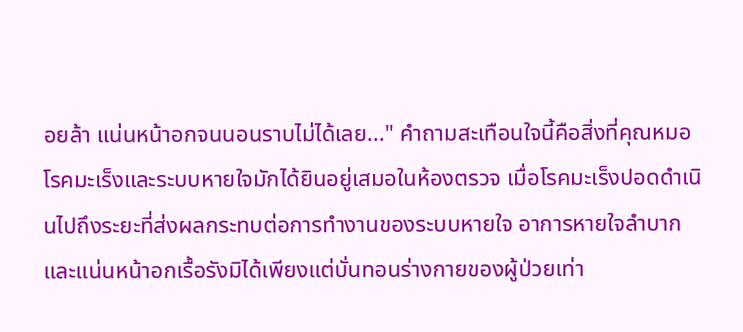อยล้า แน่นหน้าอกจนนอนราบไม่ได้เลย..." คำถามสะเทือนใจนี้คือสิ่งที่คุณหมอโรคมะเร็งและระบบหายใจมักได้ยินอยู่เสมอในห้องตรวจ เมื่อโรคมะเร็งปอดดำเนินไปถึงระยะที่ส่งผลกระทบต่อการทำงานของระบบหายใจ อาการหายใจลำบากและแน่นหน้าอกเรื้อรังมิได้เพียงแต่บั่นทอนร่างกายของผู้ป่วยเท่า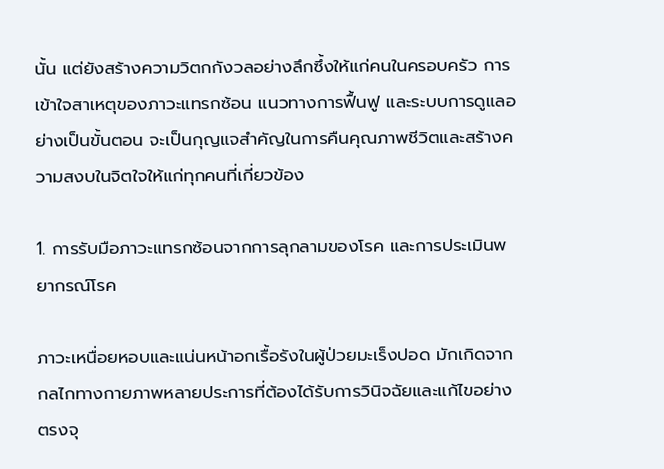นั้น แต่ยังสร้างความวิตกกังวลอย่างลึกซึ้งให้แก่คนในครอบครัว การเข้าใจสาเหตุของภาวะแทรกซ้อน แนวทางการฟื้นฟู และระบบการดูแลอย่างเป็นขั้นตอน จะเป็นกุญแจสำคัญในการคืนคุณภาพชีวิตและสร้างความสงบในจิตใจให้แก่ทุกคนที่เกี่ยวข้อง

1. การรับมือภาวะแทรกซ้อนจากการลุกลามของโรค และการประเมินพยากรณ์โรค

ภาวะเหนื่อยหอบและแน่นหน้าอกเรื้อรังในผู้ป่วยมะเร็งปอด มักเกิดจากกลไกทางกายภาพหลายประการที่ต้องได้รับการวินิจฉัยและแก้ไขอย่างตรงจุ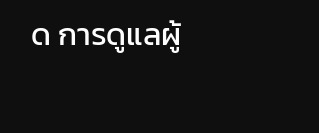ด การดูแลผู้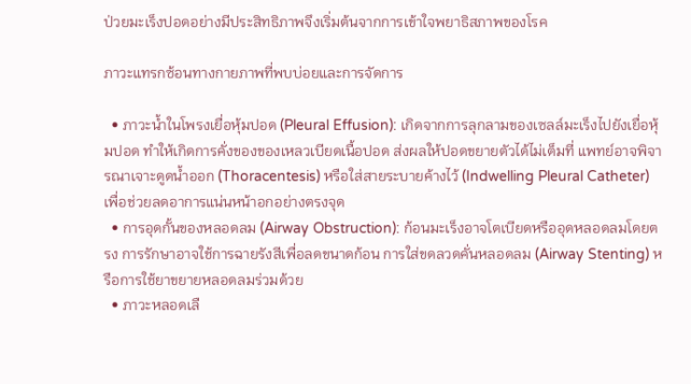ป่วยมะเร็งปอดอย่างมีประสิทธิภาพจึงเริ่มต้นจากการเข้าใจพยาธิสภาพของโรค

ภาวะแทรกซ้อนทางกายภาพที่พบบ่อยและการจัดการ

  • ภาวะน้ำในโพรงเยื่อหุ้มปอด (Pleural Effusion): เกิดจากการลุกลามของเซลล์มะเร็งไปยังเยื่อหุ้มปอด ทำให้เกิดการคั่งของของเหลวเบียดเนื้อปอด ส่งผลให้ปอดขยายตัวได้ไม่เต็มที่ แพทย์อาจพิจารณาเจาะดูดน้ำออก (Thoracentesis) หรือใส่สายระบายค้างไว้ (Indwelling Pleural Catheter) เพื่อช่วยลดอาการแน่นหน้าอกอย่างตรงจุด
  • การอุดกั้นของหลอดลม (Airway Obstruction): ก้อนมะเร็งอาจโตเบียดหรืออุดหลอดลมโดยตรง การรักษาอาจใช้การฉายรังสีเพื่อลดขนาดก้อน การใส่ขดลวดคั่นหลอดลม (Airway Stenting) หรือการใช้ยาขยายหลอดลมร่วมด้วย
  • ภาวะหลอดเลื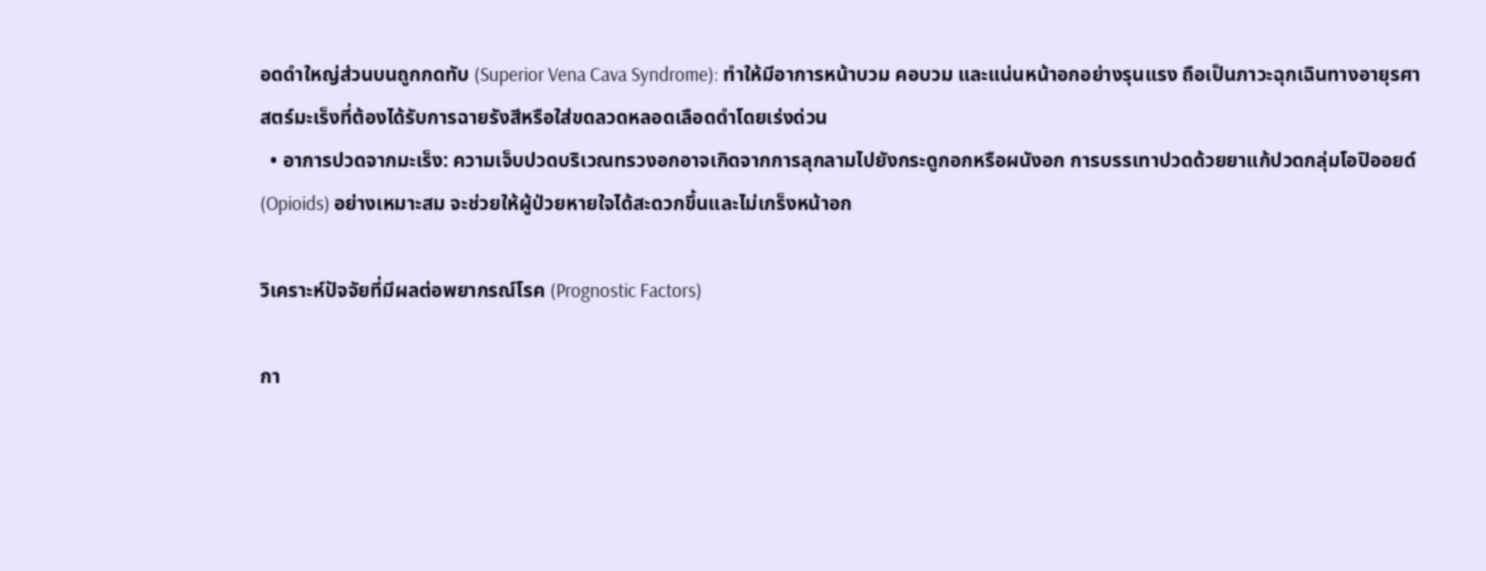อดดำใหญ่ส่วนบนถูกกดทับ (Superior Vena Cava Syndrome): ทำให้มีอาการหน้าบวม คอบวม และแน่นหน้าอกอย่างรุนแรง ถือเป็นภาวะฉุกเฉินทางอายุรศาสตร์มะเร็งที่ต้องได้รับการฉายรังสีหรือใส่ขดลวดหลอดเลือดดำโดยเร่งด่วน
  • อาการปวดจากมะเร็ง: ความเจ็บปวดบริเวณทรวงอกอาจเกิดจากการลุกลามไปยังกระดูกอกหรือผนังอก การบรรเทาปวดด้วยยาแก้ปวดกลุ่มโอปิออยด์ (Opioids) อย่างเหมาะสม จะช่วยให้ผู้ป่วยหายใจได้สะดวกขึ้นและไม่เกร็งหน้าอก

วิเคราะห์ปัจจัยที่มีผลต่อพยากรณ์โรค (Prognostic Factors)

กา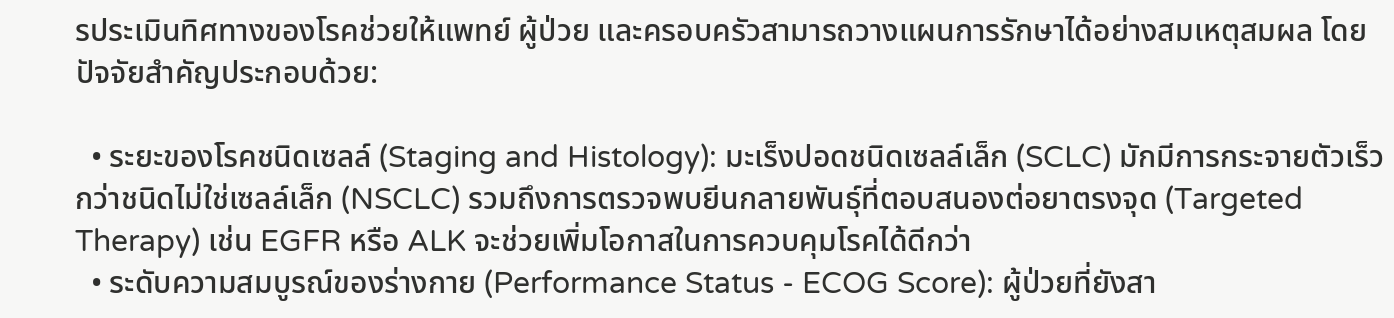รประเมินทิศทางของโรคช่วยให้แพทย์ ผู้ป่วย และครอบครัวสามารถวางแผนการรักษาได้อย่างสมเหตุสมผล โดยปัจจัยสำคัญประกอบด้วย:

  • ระยะของโรคชนิดเซลล์ (Staging and Histology): มะเร็งปอดชนิดเซลล์เล็ก (SCLC) มักมีการกระจายตัวเร็วกว่าชนิดไม่ใช่เซลล์เล็ก (NSCLC) รวมถึงการตรวจพบยีนกลายพันธุ์ที่ตอบสนองต่อยาตรงจุด (Targeted Therapy) เช่น EGFR หรือ ALK จะช่วยเพิ่มโอกาสในการควบคุมโรคได้ดีกว่า
  • ระดับความสมบูรณ์ของร่างกาย (Performance Status - ECOG Score): ผู้ป่วยที่ยังสา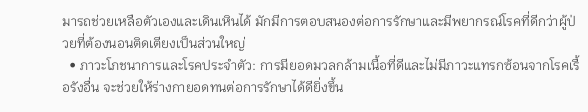มารถช่วยเหลือตัวเองและเดินเหินได้ มักมีการตอบสนองต่อการรักษาและมีพยากรณ์โรคที่ดีกว่าผู้ป่วยที่ต้องนอนติดเตียงเป็นส่วนใหญ่
  • ภาวะโภชนาการและโรคประจำตัว: การมียอดมวลกล้ามเนื้อที่ดีและไม่มีภาวะแทรกซ้อนจากโรคเรื้อรังอื่น จะช่วยให้ร่างกายอดทนต่อการรักษาได้ดียิ่งขึ้น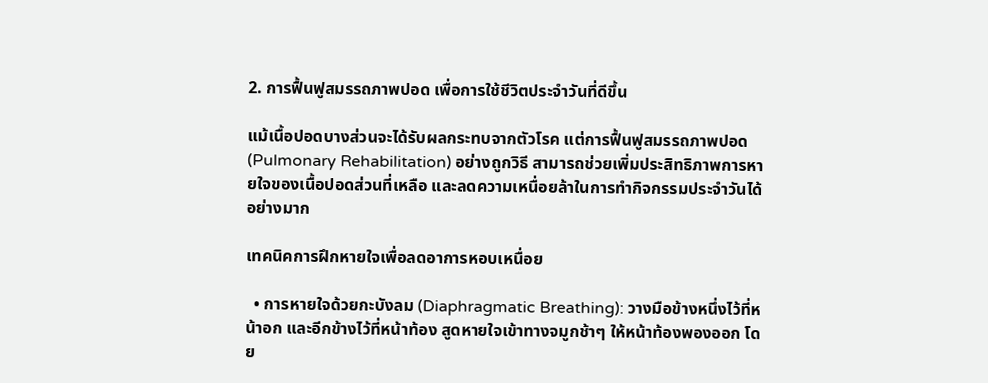2. การฟื้นฟูสมรรถภาพปอด เพื่อการใช้ชีวิตประจำวันที่ดีขึ้น

แม้เนื้อปอดบางส่วนจะได้รับผลกระทบจากตัวโรค แต่การฟื้นฟูสมรรถภาพปอด (Pulmonary Rehabilitation) อย่างถูกวิธี สามารถช่วยเพิ่มประสิทธิภาพการหายใจของเนื้อปอดส่วนที่เหลือ และลดความเหนื่อยล้าในการทำกิจกรรมประจำวันได้อย่างมาก

เทคนิคการฝึกหายใจเพื่อลดอาการหอบเหนื่อย

  • การหายใจด้วยกะบังลม (Diaphragmatic Breathing): วางมือข้างหนึ่งไว้ที่หน้าอก และอีกข้างไว้ที่หน้าท้อง สูดหายใจเข้าทางจมูกช้าๆ ให้หน้าท้องพองออก โดย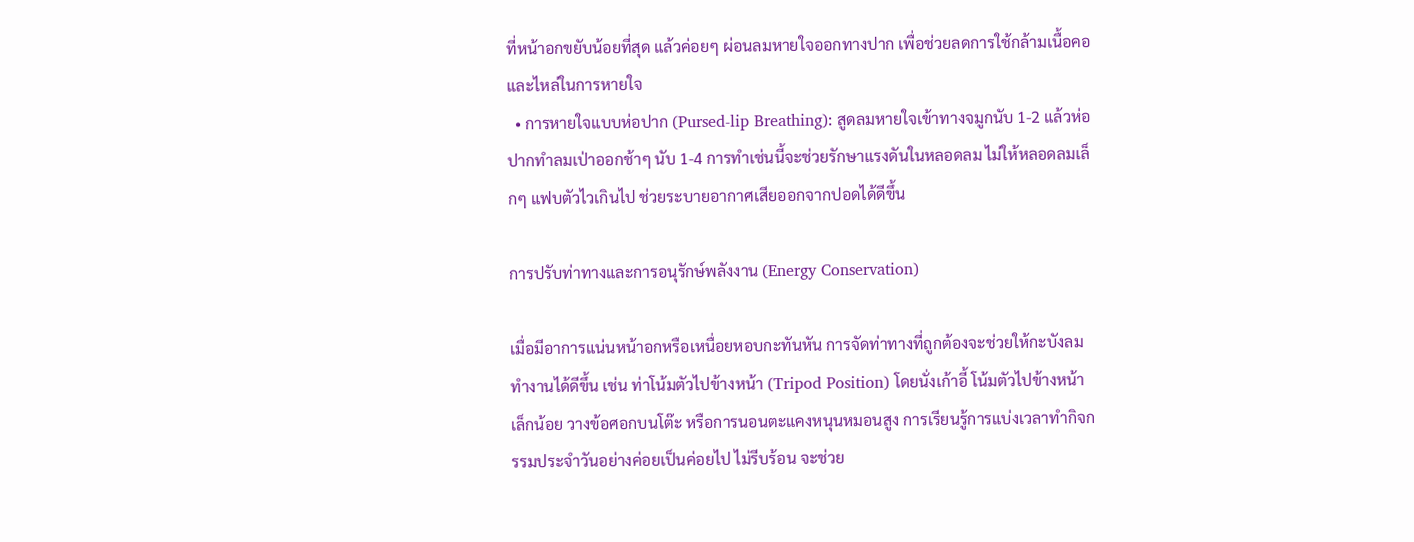ที่หน้าอกขยับน้อยที่สุด แล้วค่อยๆ ผ่อนลมหายใจออกทางปาก เพื่อช่วยลดการใช้กล้ามเนื้อคอและไหล่ในการหายใจ
  • การหายใจแบบห่อปาก (Pursed-lip Breathing): สูดลมหายใจเข้าทางจมูกนับ 1-2 แล้วห่อปากทำลมเป่าออกช้าๆ นับ 1-4 การทำเช่นนี้จะช่วยรักษาแรงดันในหลอดลม ไม่ให้หลอดลมเล็กๆ แฟบตัวไวเกินไป ช่วยระบายอากาศเสียออกจากปอดได้ดีขึ้น

การปรับท่าทางและการอนุรักษ์พลังงาน (Energy Conservation)

เมื่อมีอาการแน่นหน้าอกหรือเหนื่อยหอบกะทันหัน การจัดท่าทางที่ถูกต้องจะช่วยให้กะบังลมทำงานได้ดีขึ้น เช่น ท่าโน้มตัวไปข้างหน้า (Tripod Position) โดยนั่งเก้าอี้ โน้มตัวไปข้างหน้าเล็กน้อย วางข้อศอกบนโต๊ะ หรือการนอนตะแคงหนุนหมอนสูง การเรียนรู้การแบ่งเวลาทำกิจกรรมประจำวันอย่างค่อยเป็นค่อยไป ไม่รีบร้อน จะช่วย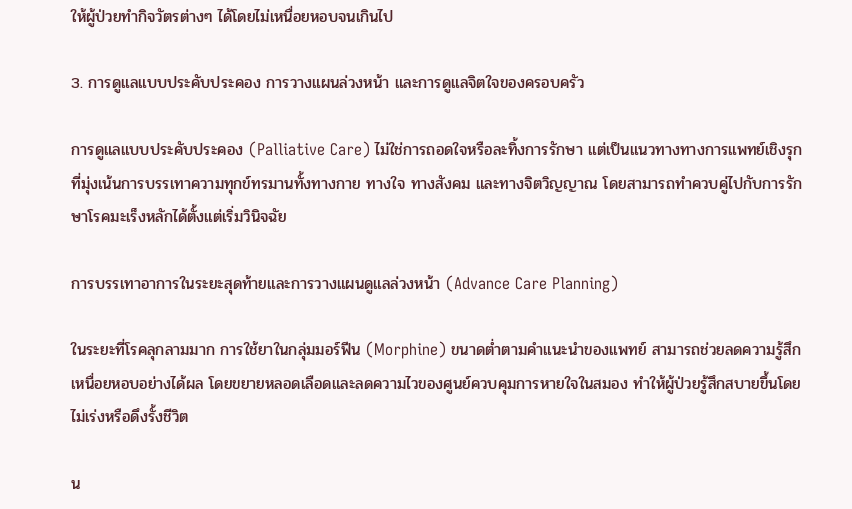ให้ผู้ป่วยทำกิจวัตรต่างๆ ได้โดยไม่เหนื่อยหอบจนเกินไป

3. การดูแลแบบประคับประคอง การวางแผนล่วงหน้า และการดูแลจิตใจของครอบครัว

การดูแลแบบประคับประคอง (Palliative Care) ไม่ใช่การถอดใจหรือละทิ้งการรักษา แต่เป็นแนวทางทางการแพทย์เชิงรุกที่มุ่งเน้นการบรรเทาความทุกข์ทรมานทั้งทางกาย ทางใจ ทางสังคม และทางจิตวิญญาณ โดยสามารถทำควบคู่ไปกับการรักษาโรคมะเร็งหลักได้ตั้งแต่เริ่มวินิจฉัย

การบรรเทาอาการในระยะสุดท้ายและการวางแผนดูแลล่วงหน้า (Advance Care Planning)

ในระยะที่โรคลุกลามมาก การใช้ยาในกลุ่มมอร์ฟีน (Morphine) ขนาดต่ำตามคำแนะนำของแพทย์ สามารถช่วยลดความรู้สึกเหนื่อยหอบอย่างได้ผล โดยขยายหลอดเลือดและลดความไวของศูนย์ควบคุมการหายใจในสมอง ทำให้ผู้ป่วยรู้สึกสบายขึ้นโดยไม่เร่งหรือดึงรั้งชีวิต

น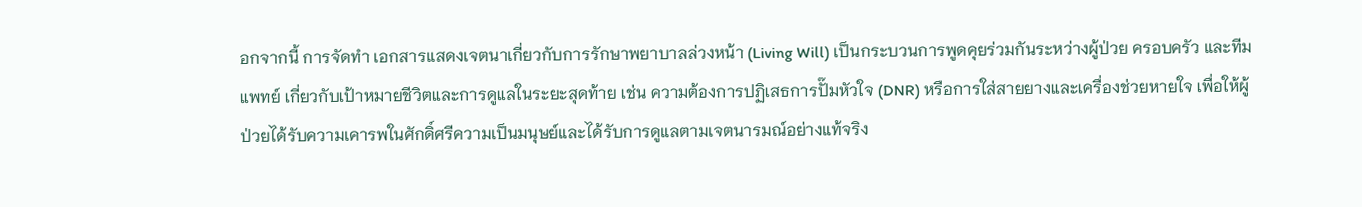อกจากนี้ การจัดทำ เอกสารแสดงเจตนาเกี่ยวกับการรักษาพยาบาลล่วงหน้า (Living Will) เป็นกระบวนการพูดคุยร่วมกันระหว่างผู้ป่วย ครอบครัว และทีมแพทย์ เกี่ยวกับเป้าหมายชีวิตและการดูแลในระยะสุดท้าย เช่น ความต้องการปฏิเสธการปั๊มหัวใจ (DNR) หรือการใส่สายยางและเครื่องช่วยหายใจ เพื่อให้ผู้ป่วยได้รับความเคารพในศักดิ์ศรีความเป็นมนุษย์และได้รับการดูแลตามเจตนารมณ์อย่างแท้จริง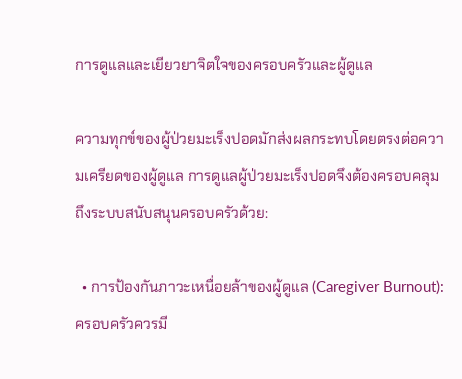การดูแลและเยียวยาจิตใจของครอบครัวและผู้ดูแล

ความทุกข์ของผู้ป่วยมะเร็งปอดมักส่งผลกระทบโดยตรงต่อความเครียดของผู้ดูแล การดูแลผู้ป่วยมะเร็งปอดจึงต้องครอบคลุมถึงระบบสนับสนุนครอบครัวด้วย:

  • การป้องกันภาวะเหนื่อยล้าของผู้ดูแล (Caregiver Burnout): ครอบครัวควรมี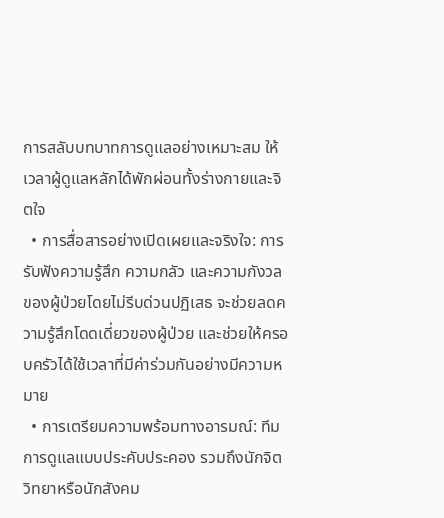การสลับบทบาทการดูแลอย่างเหมาะสม ให้เวลาผู้ดูแลหลักได้พักผ่อนทั้งร่างกายและจิตใจ
  • การสื่อสารอย่างเปิดเผยและจริงใจ: การรับฟังความรู้สึก ความกลัว และความกังวลของผู้ป่วยโดยไม่รีบด่วนปฏิเสธ จะช่วยลดความรู้สึกโดดเดี่ยวของผู้ป่วย และช่วยให้ครอบครัวได้ใช้เวลาที่มีค่าร่วมกันอย่างมีความหมาย
  • การเตรียมความพร้อมทางอารมณ์: ทีมการดูแลแบบประคับประคอง รวมถึงนักจิตวิทยาหรือนักสังคม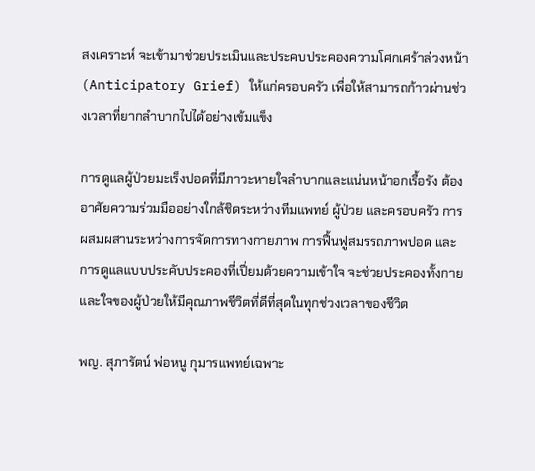สงเคราะห์ จะเข้ามาช่วยประเมินและประคบประคองความโศกเศร้าล่วงหน้า (Anticipatory Grief) ให้แก่ครอบครัว เพื่อให้สามารถก้าวผ่านช่วงเวลาที่ยากลำบากไปได้อย่างเข้มแข็ง

การดูแลผู้ป่วยมะเร็งปอดที่มีภาวะหายใจลำบากและแน่นหน้าอกเรื้อรัง ต้องอาศัยความร่วมมืออย่างใกล้ชิดระหว่างทีมแพทย์ ผู้ป่วย และครอบครัว การผสมผสานระหว่างการจัดการทางกายภาพ การฟื้นฟูสมรรถภาพปอด และการดูแลแบบประคับประคองที่เปี่ยมด้วยความเข้าใจ จะช่วยประคองทั้งกายและใจของผู้ป่วยให้มีคุณภาพชีวิตที่ดีที่สุดในทุกช่วงเวลาของชีวิต

พญ. สุภารัตน์ พ่อหนู กุมารแพทย์เฉพาะ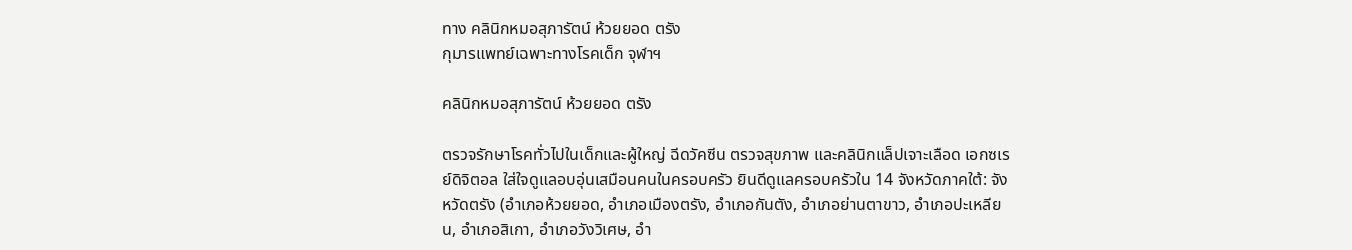ทาง คลินิกหมอสุภารัตน์ ห้วยยอด ตรัง
กุมารแพทย์เฉพาะทางโรคเด็ก จุฬาฯ

คลินิกหมอสุภารัตน์ ห้วยยอด ตรัง

ตรวจรักษาโรคทั่วไปในเด็กและผู้ใหญ่ ฉีดวัคซีน ตรวจสุขภาพ และคลินิกแล็ปเจาะเลือด เอกซเรย์ดิจิตอล ใส่ใจดูแลอบอุ่นเสมือนคนในครอบครัว ยินดีดูแลครอบครัวใน 14 จังหวัดภาคใต้: จังหวัดตรัง (อำเภอห้วยยอด, อำเภอเมืองตรัง, อำเภอกันตัง, อำเภอย่านตาขาว, อำเภอปะเหลียน, อำเภอสิเกา, อำเภอวังวิเศษ, อำ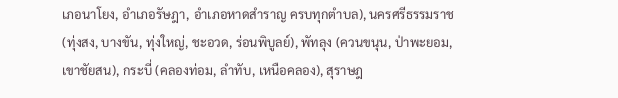เภอนาโยง, อำเภอรัษฎา, อำเภอหาดสำราญ ครบทุกตำบล), นครศรีธรรมราช (ทุ่งสง, บางขัน, ทุ่งใหญ่, ชะอวด, ร่อนพิบูลย์), พัทลุง (ควนขนุน, ป่าพะยอม, เขาชัยสน), กระบี่ (คลองท่อม, ลำทับ, เหนือคลอง), สุราษฎ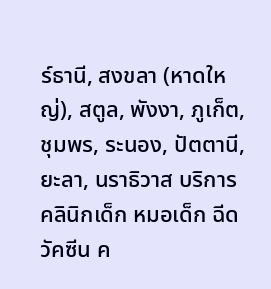ร์ธานี, สงขลา (หาดใหญ่), สตูล, พังงา, ภูเก็ต, ชุมพร, ระนอง, ปัตตานี, ยะลา, นราธิวาส บริการคลินิกเด็ก หมอเด็ก ฉีดวัคซีน ค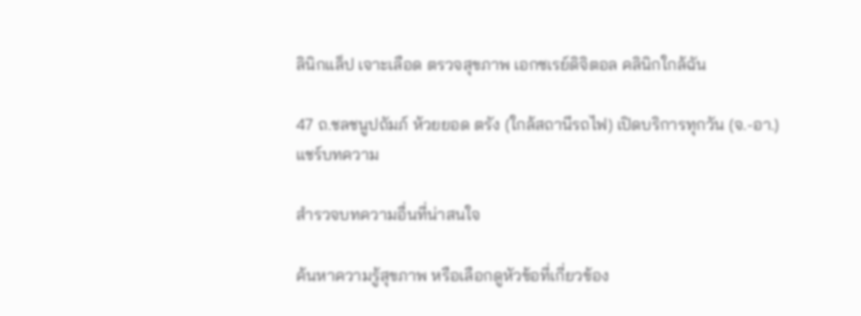ลินิกแล็ป เจาะเลือด ตรวจสุขภาพ เอกซเรย์ดิจิตอล คลินิกใกล้ฉัน

47 ถ.ชลชนูปถัมภ์ ห้วยยอด ตรัง (ใกล้สถานีรถไฟ) เปิดบริการทุกวัน (จ.-อา.)
แชร์บทความ

สำรวจบทความอื่นที่น่าสนใจ

ค้นหาความรู้สุขภาพ หรือเลือกดูหัวข้อที่เกี่ยวข้อง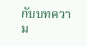กับบทความ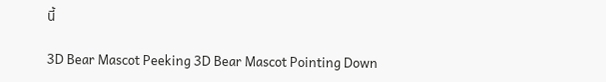นี้

3D Bear Mascot Peeking 3D Bear Mascot Pointing Down